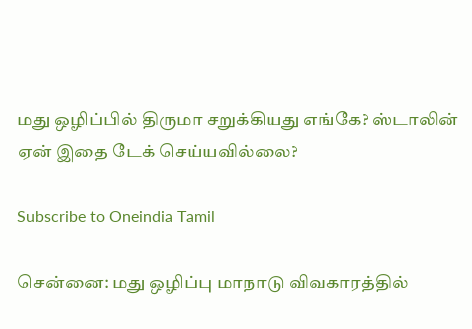மது ஒழிப்பில் திருமா சறுக்கியது எங்கே? ஸ்டாலின் ஏன் இதை டேக் செய்யவில்லை?

Subscribe to Oneindia Tamil

சென்னை: மது ஒழிப்பு மாநாடு விவகாரத்தில்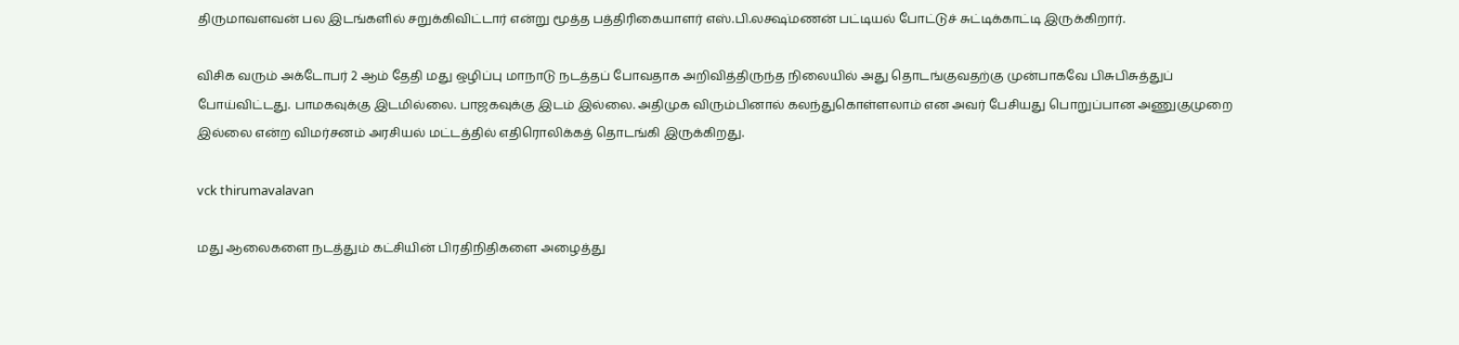திருமாவளவன் பல இடங்களில் சறுக்கிவிட்டார் என்று மூத்த பத்திரிகையாளர் எஸ்.பி.லக்ஷ்மணன் பட்டியல் போட்டுச் சுட்டிக்காட்டி இருக்கிறார்.

விசிக வரும் அக்டோபர் 2 ஆம் தேதி மது ஒழிப்பு மாநாடு நடத்தப் போவதாக அறிவித்திருந்த நிலையில் அது தொடங்குவதற்கு முன்பாகவே பிசுபிசுத்துப் போய்விட்டது. பாமகவுக்கு இடமில்லை. பாஜகவுக்கு இடம் இல்லை. அதிமுக விரும்பினால் கலந்துகொள்ளலாம் என அவர் பேசியது பொறுப்பான அணுகுமுறை இல்லை என்ற விமர்சனம் அரசியல் மட்டத்தில் எதிரொலிக்கத் தொடங்கி இருக்கிறது.

vck thirumavalavan

மது ஆலைகளை நடத்தும் கட்சியின் பிரதிநிதிகளை அழைத்து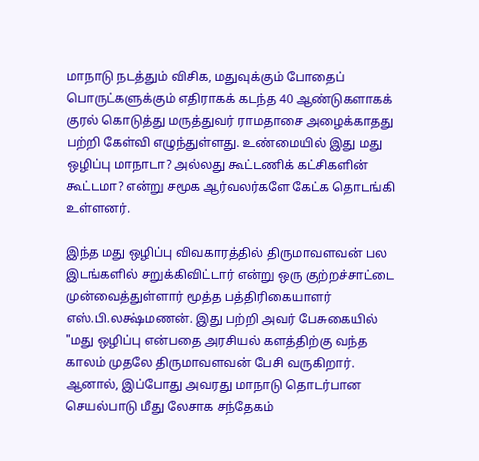மாநாடு நடத்தும் விசிக, மதுவுக்கும் போதைப் பொருட்களுக்கும் எதிராகக் கடந்த 40 ஆண்டுகளாகக் குரல் கொடுத்து மருத்துவர் ராமதாசை அழைக்காதது பற்றி கேள்வி எழுந்துள்ளது. உண்மையில் இது மது ஒழிப்பு மாநாடா? அல்லது கூட்டணிக் கட்சிகளின் கூட்டமா? என்று சமூக ஆர்வலர்களே கேட்க தொடங்கி உள்ளனர்.

இந்த மது ஒழிப்பு விவகாரத்தில் திருமாவளவன் பல இடங்களில் சறுக்கிவிட்டார் என்று ஒரு குற்றச்சாட்டை முன்வைத்துள்ளார் மூத்த பத்திரிகையாளர் எஸ்.பி.லக்ஷ்மணன். இது பற்றி அவர் பேசுகையில் "மது ஒழிப்பு என்பதை அரசியல் களத்திற்கு வந்த காலம் முதலே திருமாவளவன் பேசி வருகிறார். ஆனால், இப்போது அவரது மாநாடு தொடர்பான செயல்பாடு மீது லேசாக சந்தேகம்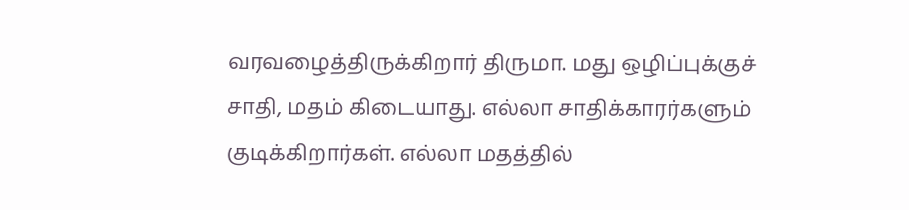வரவழைத்திருக்கிறார் திருமா. மது ஒழிப்புக்குச் சாதி, மதம் கிடையாது. எல்லா சாதிக்காரர்களும் குடிக்கிறார்கள். எல்லா மதத்தில்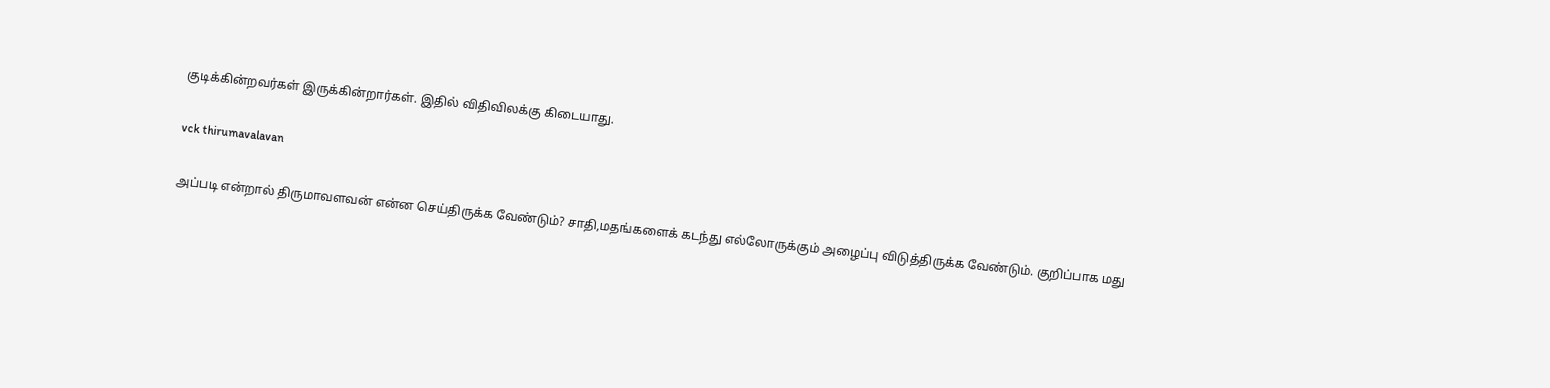குடிக்கின்றவர்கள் இருக்கின்றார்கள். இதில் விதிவிலக்கு கிடையாது.

vck thirumavalavan

அப்படி என்றால் திருமாவளவன் என்ன செய்திருக்க வேண்டும்? சாதி,மதங்களைக் கடந்து எல்லோருக்கும் அழைப்பு விடுத்திருக்க வேண்டும். குறிப்பாக மது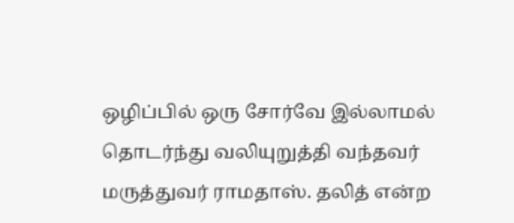ஒழிப்பில் ஒரு சோர்வே இல்லாமல் தொடர்ந்து வலியுறுத்தி வந்தவர் மருத்துவர் ராமதாஸ். தலித் என்ற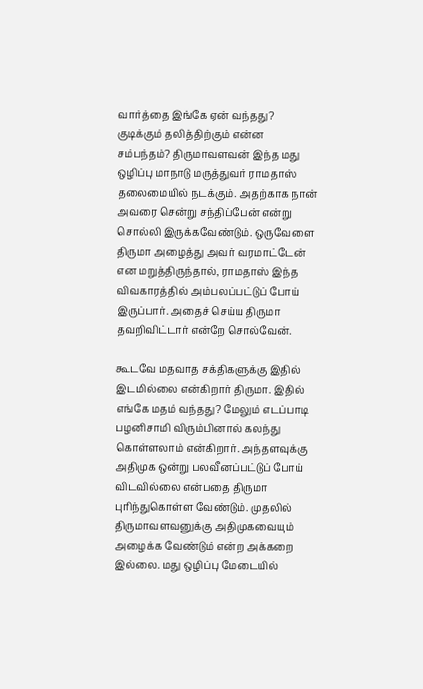வார்த்தை இங்கே ஏன் வந்தது? குடிக்கும் தலித்திற்கும் என்ன சம்பந்தம்? திருமாவளவன் இந்த மது ஒழிப்பு மாநாடு மருத்துவர் ராமதாஸ் தலைமையில் நடக்கும். அதற்காக நான் அவரை சென்று சந்திப்பேன் என்று சொல்லி இருக்கவேண்டும். ஒருவேளை திருமா அழைத்து அவர் வரமாட்டேன் என மறுத்திருந்தால், ராமதாஸ் இந்த விவகாரத்தில் அம்பலப்பட்டுப் போய் இருப்பார். அதைச் செய்ய திருமா தவறிவிட்டார் என்றே சொல்வேன்.

கூடவே மதவாத சக்திகளுக்கு இதில் இடமில்லை என்கிறார் திருமா. இதில் எங்கே மதம் வந்தது? மேலும் எடப்பாடி பழனிசாமி விரும்பினால் கலந்து கொள்ளலாம் என்கிறார். அந்தளவுக்கு அதிமுக ஒன்று பலவீனப்பட்டுப் போய் விடவில்லை என்பதை திருமா புரிந்துகொள்ள வேண்டும். முதலில் திருமாவளவனுக்கு அதிமுகவையும் அழைக்க வேண்டும் என்ற அக்கறை இல்லை. மது ஒழிப்பு மேடையில்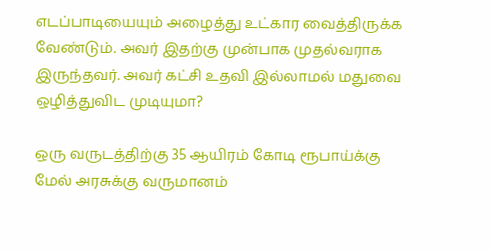எடப்பாடியையும் அழைத்து உட்கார வைத்திருக்க வேண்டும். அவர் இதற்கு முன்பாக முதல்வராக இருந்தவர். அவர் கட்சி உதவி இல்லாமல் மதுவை ஒழித்துவிட முடியுமா?

ஒரு வருடத்திற்கு 35 ஆயிரம் கோடி ரூபாய்க்கு மேல் அரசுக்கு வருமானம்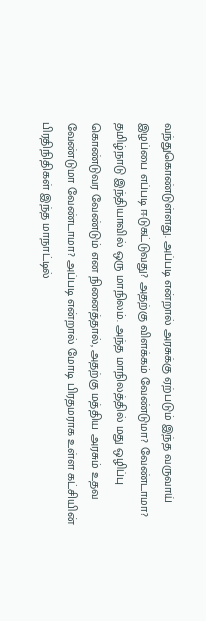வந்துகொண்டுள்ளது. அப்படி என்றால் அரசுக்கு ஏற்படும் இந்த வருவாய் இழப்பை எப்படி ஈடுகட்டுவது? அதற்கு விளக்கம் வேண்டுமா? வேண்டாமா? தமிழ்நாடு இந்தியாவில் ஒரு மாநிலம். அந்த மாநிலத்தில் மது ஒழிப்பு கொண்டுவர வேண்டும் என நினைத்தால், அதற்கு மத்திய அரசும் உதவ வேண்டுமா வேண்டாமா? அப்படி என்றால் மோடி பிரதமராக உள்ள கட்சியின் பிரதிநிதிகள் இந்த மாநாட்டில்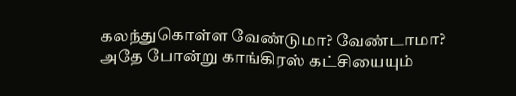கலந்துகொள்ள வேண்டுமா? வேண்டாமா? அதே போன்று காங்கிரஸ் கட்சியையும்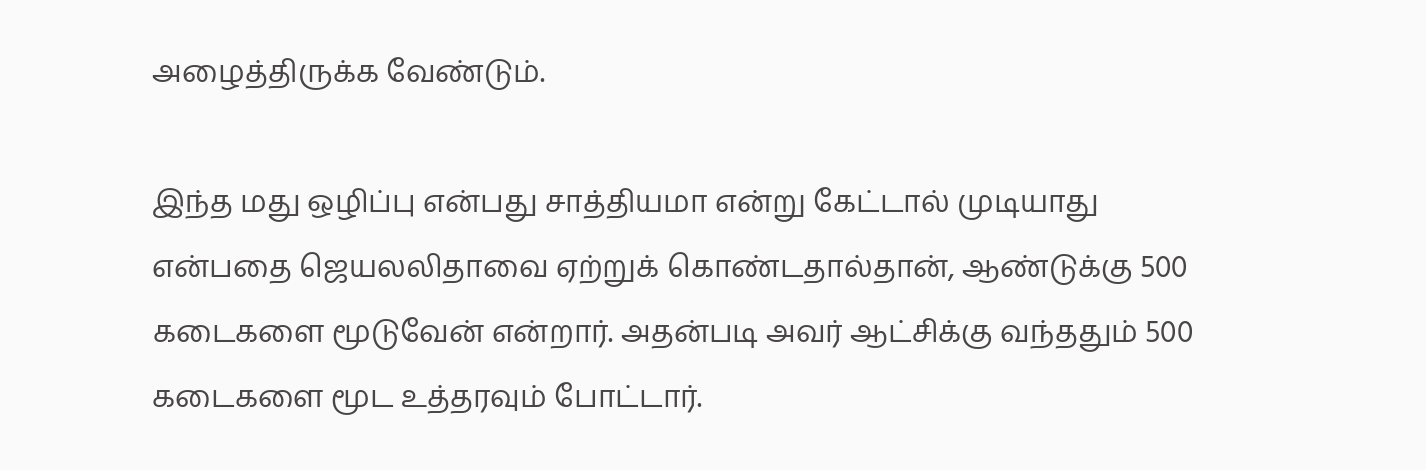அழைத்திருக்க வேண்டும்.

இந்த மது ஒழிப்பு என்பது சாத்தியமா என்று கேட்டால் முடியாது என்பதை ஜெயலலிதாவை ஏற்றுக் கொண்டதால்தான், ஆண்டுக்கு 500 கடைகளை மூடுவேன் என்றார். அதன்படி அவர் ஆட்சிக்கு வந்ததும் 500 கடைகளை மூட உத்தரவும் போட்டார்.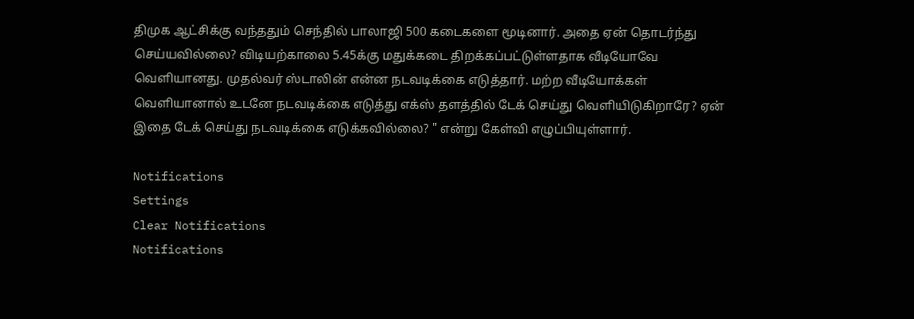திமுக ஆட்சிக்கு வந்ததும் செந்தில் பாலாஜி 500 கடைகளை மூடினார். அதை ஏன் தொடர்ந்து செய்யவில்லை? விடியற்காலை 5.45க்கு மதுக்கடை திறக்கப்பட்டுள்ளதாக வீடியோவே வெளியானது. முதல்வர் ஸ்டாலின் என்ன நடவடிக்கை எடுத்தார். மற்ற வீடியோக்கள் வெளியானால் உடனே நடவடிக்கை எடுத்து எக்ஸ் தளத்தில் டேக் செய்து வெளியிடுகிறாரே? ஏன் இதை டேக் செய்து நடவடிக்கை எடுக்கவில்லை? " என்று கேள்வி எழுப்பியுள்ளார்.

Notifications
Settings
Clear Notifications
Notifications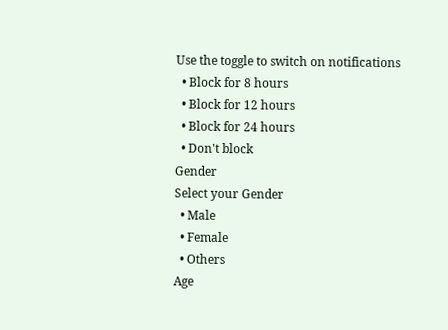Use the toggle to switch on notifications
  • Block for 8 hours
  • Block for 12 hours
  • Block for 24 hours
  • Don't block
Gender
Select your Gender
  • Male
  • Female
  • Others
Age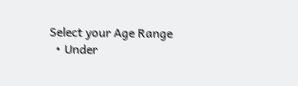Select your Age Range
  • Under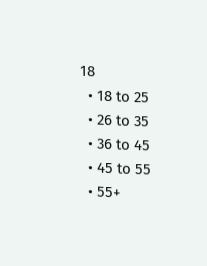18
  • 18 to 25
  • 26 to 35
  • 36 to 45
  • 45 to 55
  • 55+